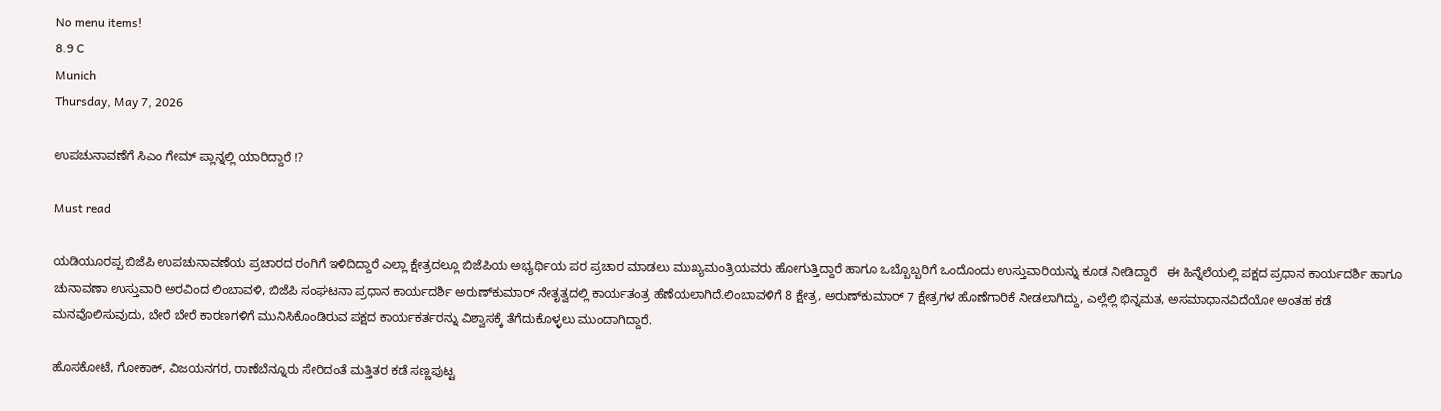No menu items!
8.9 C
Munich
Thursday, May 7, 2026

ಉಪಚುನಾವಣೆಗೆ ಸಿಎಂ ಗೇಮ್ ಪ್ಲಾನ್ನಲ್ಲಿ ಯಾರಿದ್ದಾರೆ !?

Must read

ಯಡಿಯೂರಪ್ಪ ಬಿಜೆಪಿ ಉಪಚುನಾವಣೆಯ ಪ್ರಚಾರದ ರಂಗಿಗೆ ಇಳಿದಿದ್ದಾರೆ ಎಲ್ಲಾ ಕ್ಷೇತ್ರದಲ್ಲೂ ಬಿಜೆಪಿಯ ಅಭ್ಯರ್ಥಿಯ ಪರ ಪ್ರಚಾರ ಮಾಡಲು ಮುಖ್ಯಮಂತ್ರಿಯವರು ಹೋಗುತ್ತಿದ್ದಾರೆ ಹಾಗೂ ಒಬ್ಬೊಬ್ಬರಿಗೆ ಒಂದೊಂದು ಉಸ್ತುವಾರಿಯನ್ನು ಕೂಡ ನೀಡಿದ್ದಾರೆ   ಈ ಹಿನ್ನೆಲೆಯಲ್ಲಿ ಪಕ್ಷದ ಪ್ರಧಾನ ಕಾರ್ಯದರ್ಶಿ ಹಾಗೂ ಚುನಾವಣಾ ಉಸ್ತುವಾರಿ ಅರವಿಂದ ಲಿಂಬಾವಳಿ, ಬಿಜೆಪಿ ಸಂಘಟನಾ ಪ್ರಧಾನ ಕಾರ್ಯದರ್ಶಿ ಅರುಣ್‍ಕುಮಾರ್ ನೇತೃತ್ವದಲ್ಲಿ ಕಾರ್ಯತಂತ್ರ ಹೆಣೆಯಲಾಗಿದೆ.ಲಿಂಬಾವಳಿಗೆ 8 ಕ್ಷೇತ್ರ, ಅರುಣ್‍ಕುಮಾರ್ 7 ಕ್ಷೇತ್ರಗಳ ಹೊಣೆಗಾರಿಕೆ ನೀಡಲಾಗಿದ್ದು, ಎಲ್ಲೆಲ್ಲಿ ಭಿನ್ನಮತ, ಅಸಮಾಧಾನವಿದೆಯೋ ಅಂತಹ ಕಡೆ ಮನವೊಲಿಸುವುದು, ಬೇರೆ ಬೇರೆ ಕಾರಣಗಳಿಗೆ ಮುನಿಸಿಕೊಂಡಿರುವ ಪಕ್ಷದ ಕಾರ್ಯಕರ್ತರನ್ನು ವಿಶ್ವಾಸಕ್ಕೆ ತೆಗೆದುಕೊಳ್ಳಲು ಮುಂದಾಗಿದ್ದಾರೆ.

ಹೊಸಕೋಟೆ, ಗೋಕಾಕ್, ವಿಜಯನಗರ, ರಾಣೆಬೆನ್ನೂರು ಸೇರಿದಂತೆ ಮತ್ತಿತರ ಕಡೆ ಸಣ್ಣಪುಟ್ಟ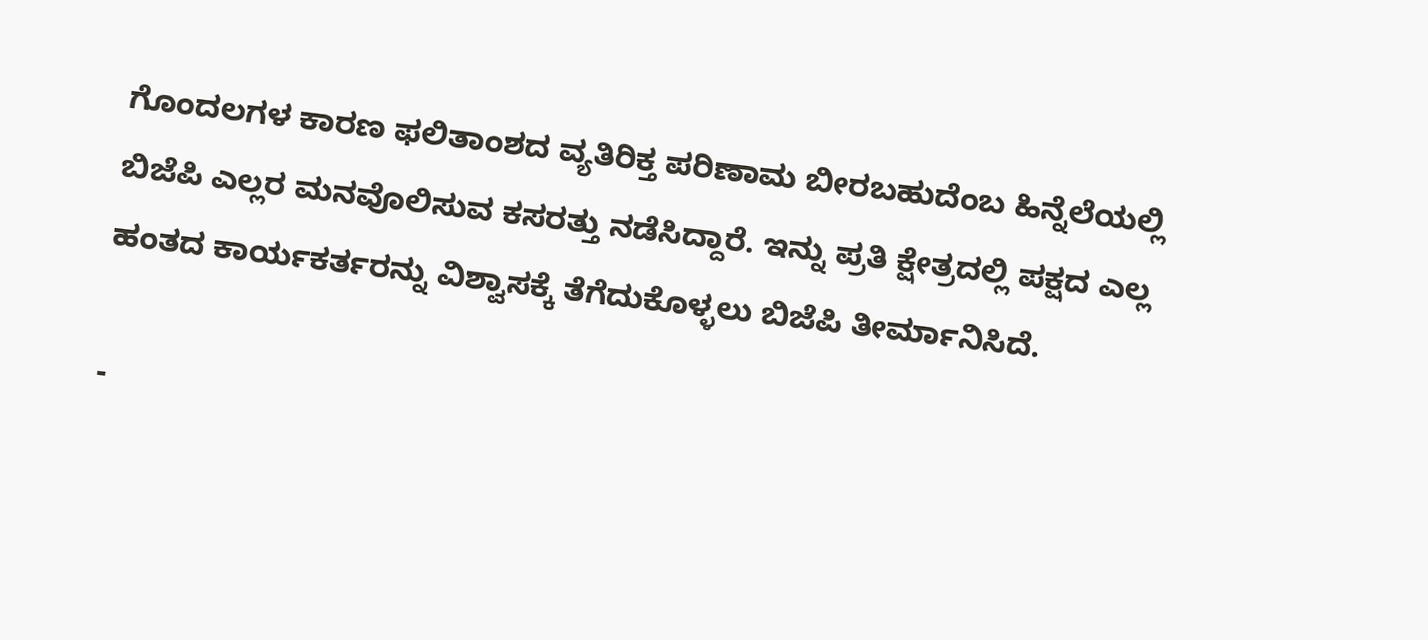ಗೊಂದಲಗಳ ಕಾರಣ ಫಲಿತಾಂಶದ ವ್ಯತಿರಿಕ್ತ ಪರಿಣಾಮ ಬೀರಬಹುದೆಂಬ ಹಿನ್ನೆಲೆಯಲ್ಲಿ ಬಿಜೆಪಿ ಎಲ್ಲರ ಮನವೊಲಿಸುವ ಕಸರತ್ತು ನಡೆಸಿದ್ದಾರೆ. ಇನ್ನು ಪ್ರತಿ ಕ್ಷೇತ್ರದಲ್ಲಿ ಪಕ್ಷದ ಎಲ್ಲ ಹಂತದ ಕಾರ್ಯಕರ್ತರನ್ನು ವಿಶ್ವಾಸಕ್ಕೆ ತೆಗೆದುಕೊಳ್ಳಲು ಬಿಜೆಪಿ ತೀರ್ಮಾನಿಸಿದೆ.

-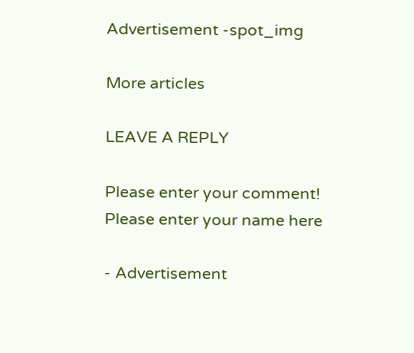Advertisement -spot_img

More articles

LEAVE A REPLY

Please enter your comment!
Please enter your name here

- Advertisement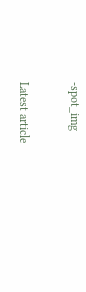-spot_img

Latest article